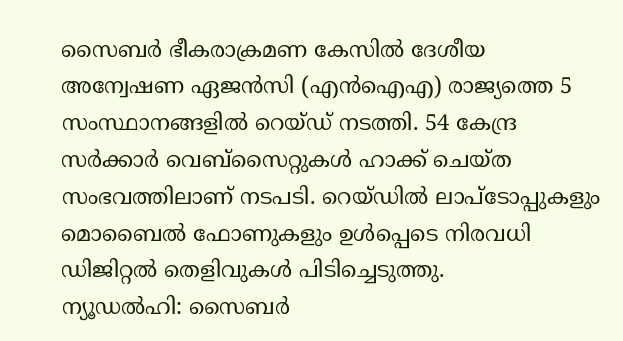സൈബർ ഭീകരാക്രമണ കേസിൽ ദേശീയ അന്വേഷണ ഏജൻസി (എൻഐഎ) രാജ്യത്തെ 5 സംസ്ഥാനങ്ങളിൽ റെയ്ഡ് നടത്തി. 54 കേന്ദ്ര സർക്കാർ വെബ്സൈറ്റുകൾ ഹാക്ക് ചെയ്ത സംഭവത്തിലാണ് നടപടി. റെയ്ഡിൽ ലാപ്ടോപ്പുകളും മൊബൈൽ ഫോണുകളും ഉൾപ്പെടെ നിരവധി ഡിജിറ്റൽ തെളിവുകൾ പിടിച്ചെടുത്തു.
ന്യൂഡൽഹി: സൈബർ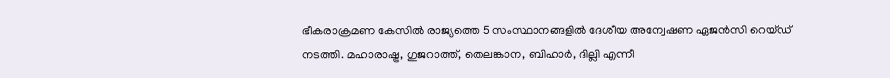ഭീകരാക്രമണ കേസിൽ രാജ്യത്തെ 5 സംസ്ഥാനങ്ങളിൽ ദേശീയ അന്വേഷണ ഏജൻസി റെയ്ഡ് നടത്തി. മഹാരാഷ്ട്ര, ഗുജറാത്ത്, തെലങ്കാന, ബിഹാർ, ദില്ലി എന്നീ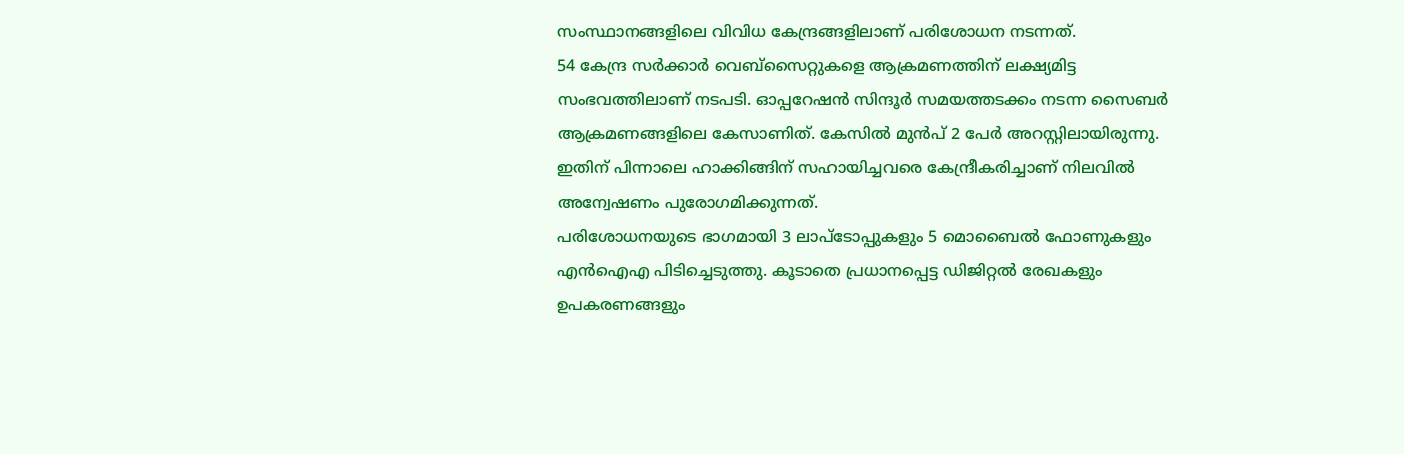സംസ്ഥാനങ്ങളിലെ വിവിധ കേന്ദ്രങ്ങളിലാണ് പരിശോധന നടന്നത്.
54 കേന്ദ്ര സർക്കാർ വെബ്സൈറ്റുകളെ ആക്രമണത്തിന് ലക്ഷ്യമിട്ട സംഭവത്തിലാണ് നടപടി. ഓപ്പറേഷൻ സിന്ദൂർ സമയത്തടക്കം നടന്ന സൈബർ ആക്രമണങ്ങളിലെ കേസാണിത്. കേസിൽ മുൻപ് 2 പേർ അറസ്റ്റിലായിരുന്നു. ഇതിന് പിന്നാലെ ഹാക്കിങ്ങിന് സഹായിച്ചവരെ കേന്ദ്രീകരിച്ചാണ് നിലവിൽ അന്വേഷണം പുരോഗമിക്കുന്നത്.
പരിശോധനയുടെ ഭാഗമായി 3 ലാപ്ടോപ്പുകളും 5 മൊബൈൽ ഫോണുകളും എൻഐഎ പിടിച്ചെടുത്തു. കൂടാതെ പ്രധാനപ്പെട്ട ഡിജിറ്റൽ രേഖകളും ഉപകരണങ്ങളും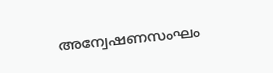അന്വേഷണസംഘം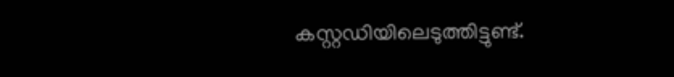കസ്റ്റഡിയിലെടുത്തിട്ടുണ്ട്.